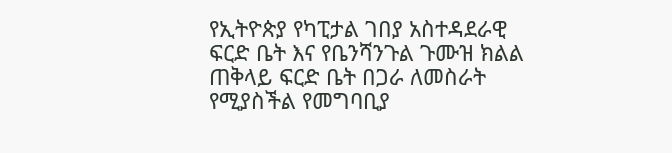የኢትዮጵያ የካፒታል ገበያ አስተዳደራዊ ፍርድ ቤት እና የቤንሻንጉል ጉሙዝ ክልል ጠቅላይ ፍርድ ቤት በጋራ ለመስራት የሚያስችል የመግባቢያ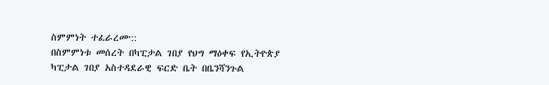ስምምነት ተፈራረሙ::
በስምምነቱ መሰረት በካፒታል ገበያ የህግ ማዕቀፍ የኢትዮጵያ ካፒታል ገበያ አስተዳደራዊ ፍርድ ቤት በቤንሻንጉል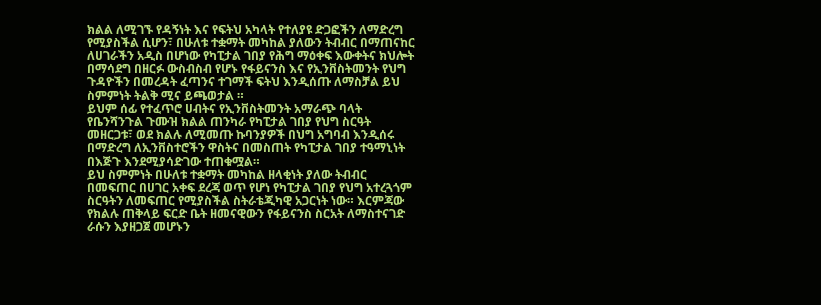ክልል ለሚገኙ የዳኝነት እና የፍትህ አካላት የተለያዩ ድጋፎችን ለማድረግ የሚያስችል ሲሆን፣ በሁለቱ ተቋማት መካከል ያለውን ትብብር በማጠናከር ለሀገራችን አዲስ በሆነው የካፒታል ገበያ የሕግ ማዕቀፍ እውቀትና ክህሎት በማሳደግ በዘርፉ ውስብስብ የሆኑ የፋይናንስ እና የኢንቨስትመንት የህግ ጉዳዮችን በመረዳት ፈጣንና ተገማች ፍትህ እንዲሰጡ ለማስቻል ይህ ስምምነት ትልቅ ሚና ይጫወታል ።
ይህም ሰፊ የተፈጥሮ ሀብትና የኢንቨስትመንት አማራጭ ባላት የቤንሻንጉል ጉሙዝ ክልል ጠንካራ የካፒታል ገበያ የህግ ስርዓት መዘርጋቱ፣ ወደ ክልሉ ለሚመጡ ኩባንያዎች በህግ አግባብ እንዲሰሩ በማድረግ ለኢንቨስተሮችን ዋስትና በመስጠት የካፒታል ገበያ ተዓማኒነት በእጅጉ እንደሚያሳድገው ተጠቁሟል።
ይህ ስምምነት በሁለቱ ተቋማት መካከል ዘላቂነት ያለው ትብብር በመፍጠር በሀገር አቀፍ ደረጃ ወጥ የሆነ የካፒታል ገበያ የህግ አተረጓጎም ስርዓትን ለመፍጠር የሚያስችል ስትራቴጂካዊ አጋርነት ነው። እርምጃው የክልሉ ጠቅላይ ፍርድ ቤት ዘመናዊውን የፋይናንስ ስርአት ለማስተናገድ ራሱን እያዘጋጀ መሆኑን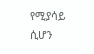የሚያሳይ ሲሆን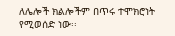ለሌሎች ክልሎችም በጥሩ ተሞክሮነት የሚወሰድ ነው፡፡